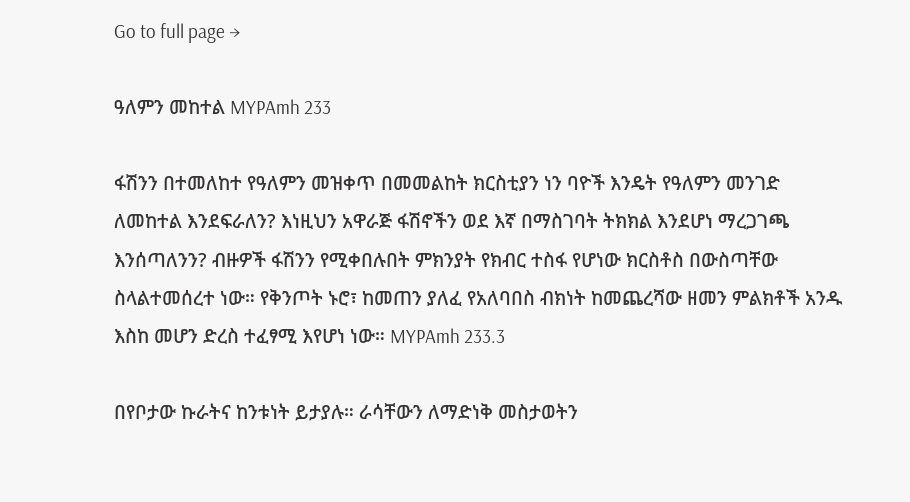Go to full page →

ዓለምን መከተል MYPAmh 233

ፋሽንን በተመለከተ የዓለምን መዝቀጥ በመመልከት ክርስቲያን ነን ባዮች እንዴት የዓለምን መንገድ ለመከተል እንደፍራለን? እነዚህን አዋራጅ ፋሽኖችን ወደ እኛ በማስገባት ትክክል እንደሆነ ማረጋገጫ እንሰጣለንን? ብዙዎች ፋሽንን የሚቀበሉበት ምክንያት የክብር ተስፋ የሆነው ክርስቶስ በውስጣቸው ስላልተመሰረተ ነው። የቅንጦት ኑሮ፣ ከመጠን ያለፈ የአለባበስ ብክነት ከመጨረሻው ዘመን ምልክቶች አንዱ እስከ መሆን ድረስ ተፈፃሚ እየሆነ ነው። MYPAmh 233.3

በየቦታው ኩራትና ከንቱነት ይታያሉ። ራሳቸውን ለማድነቅ መስታወትን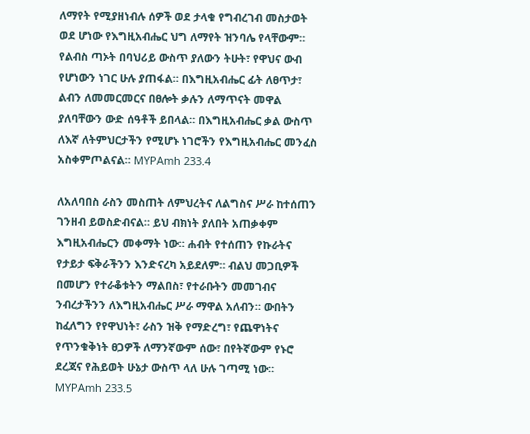ለማየት የሚያዘነብሉ ሰዎች ወደ ታላቁ የግብረገብ መስታወት ወደ ሆነው የእግዚአብሔር ህግ ለማየት ዝንባሌ የላቸውም። የልብስ ጣኦት በባህሪይ ውስጥ ያለውን ትሁት፣ የዋህና ውብ የሆነውን ነገር ሁሉ ያጠፋል። በእግዚአብሔር ፊት ለፀጥታ፣ ልብን ለመመርመርና በፀሎት ቃሉን ለማጥናት መዋል ያለባቸውን ውድ ሰዓቶች ይበላል። በእግዚአብሔር ቃል ውስጥ ለእኛ ለትምህርታችን የሚሆኑ ነገሮችን የእግዚአብሔር መንፈስ አስቀምጦልናል። MYPAmh 233.4

ለአለባበስ ራስን መስጠት ለምህረትና ለልግስና ሥራ ከተሰጠን ገንዘብ ይወስድብናል። ይህ ብክነት ያለበት አጠቃቀም እግዚአብሔርን መቀማት ነው። ሐብት የተሰጠን የኩራትና የታይታ ፍቅራችንን እንድናረካ አይደለም። ብልህ መጋቢዎች በመሆን የተራቆቱትን ማልበስ፣ የተራቡትን መመገብና ንብረታችንን ለእግዚአብሔር ሥራ ማዋል አለብን። ውበትን ከፈለግን የየዋህነት፣ ራስን ዝቅ የማድረግ፣ የጨዋነትና የጥንቁቅነት ፀጋዎች ለማንኛውም ሰው፣ በየትኛውም የኑሮ ደረጃና የሕይወት ሁኔታ ውስጥ ላለ ሁሉ ገጣሚ ነው። MYPAmh 233.5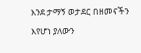እንደ ታማኝ ወታደር በዘመናችን እየሆነ ያለውን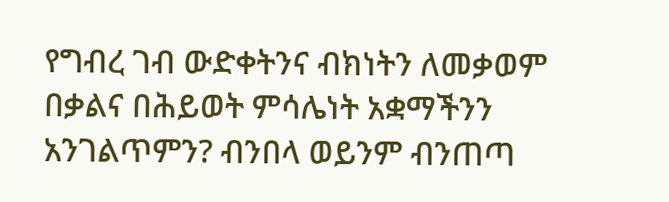የግብረ ገብ ውድቀትንና ብክነትን ለመቃወም በቃልና በሕይወት ምሳሌነት አቋማችንን አንገልጥምን? ብንበላ ወይንም ብንጠጣ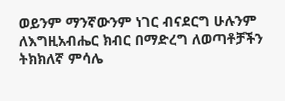ወይንም ማንኛውንም ነገር ብናደርግ ሁሉንም ለእግዚአብሔር ክብር በማድረግ ለወጣቶቻችን ትክክለኛ ምሳሌ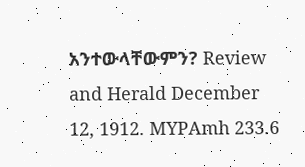አንተውላቸውምን? Review and Herald December 12, 1912. MYPAmh 233.6